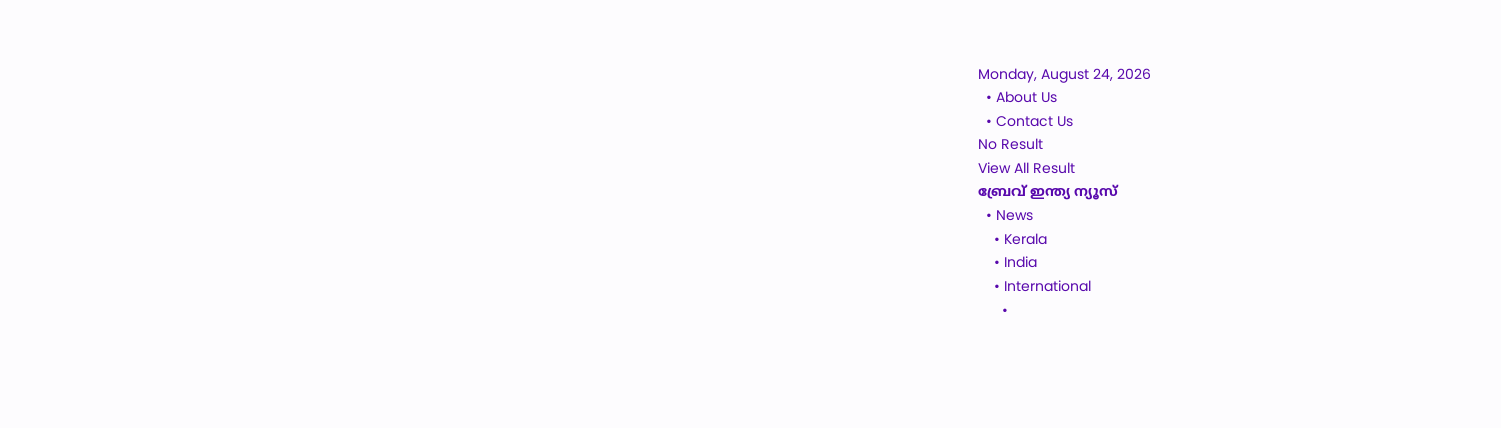Monday, August 24, 2026
  • About Us
  • Contact Us
No Result
View All Result
ബ്രേവ് ഇന്ത്യ ന്യൂസ്
  • News
    • Kerala
    • India
    • International
      •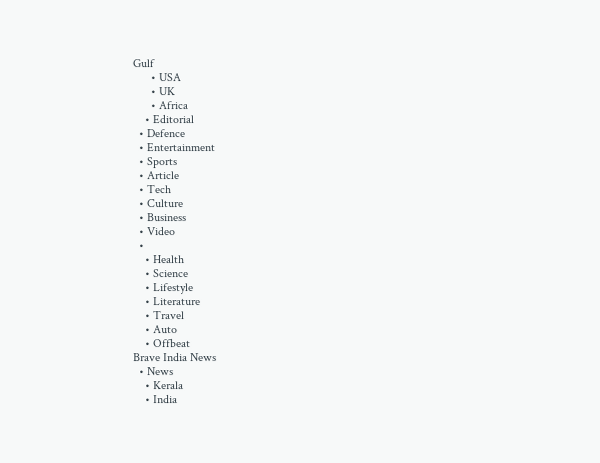Gulf
      • USA
      • UK
      • Africa
    • Editorial
  • Defence
  • Entertainment
  • Sports
  • Article
  • Tech
  • Culture
  • Business
  • Video
  •
    • Health
    • Science
    • Lifestyle
    • Literature
    • Travel
    • Auto
    • Offbeat
Brave India News
  • News
    • Kerala
    • India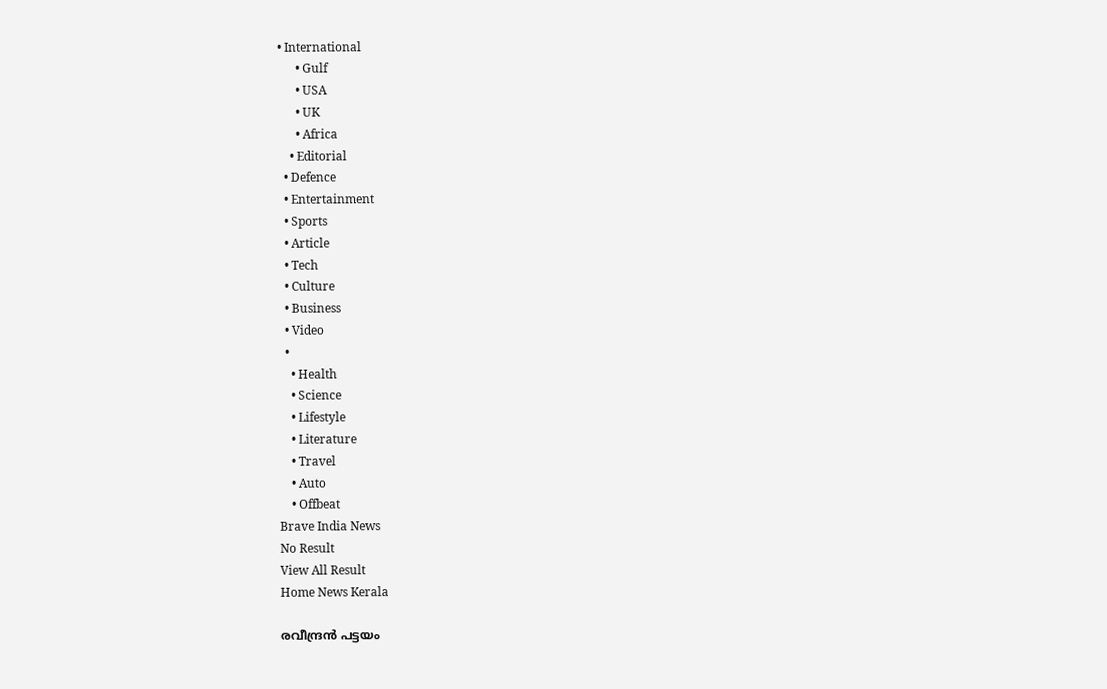• International
      • Gulf
      • USA
      • UK
      • Africa
    • Editorial
  • Defence
  • Entertainment
  • Sports
  • Article
  • Tech
  • Culture
  • Business
  • Video
  •
    • Health
    • Science
    • Lifestyle
    • Literature
    • Travel
    • Auto
    • Offbeat
Brave India News
No Result
View All Result
Home News Kerala

രവീന്ദ്രൻ പട്ടയം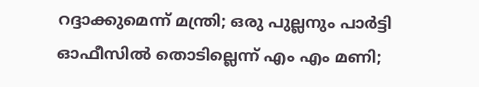റദ്ദാക്കുമെന്ന് മന്ത്രി; ഒരു പുല്ലനും പാർട്ടി ഓഫീസിൽ തൊടില്ലെന്ന് എം എം മണി;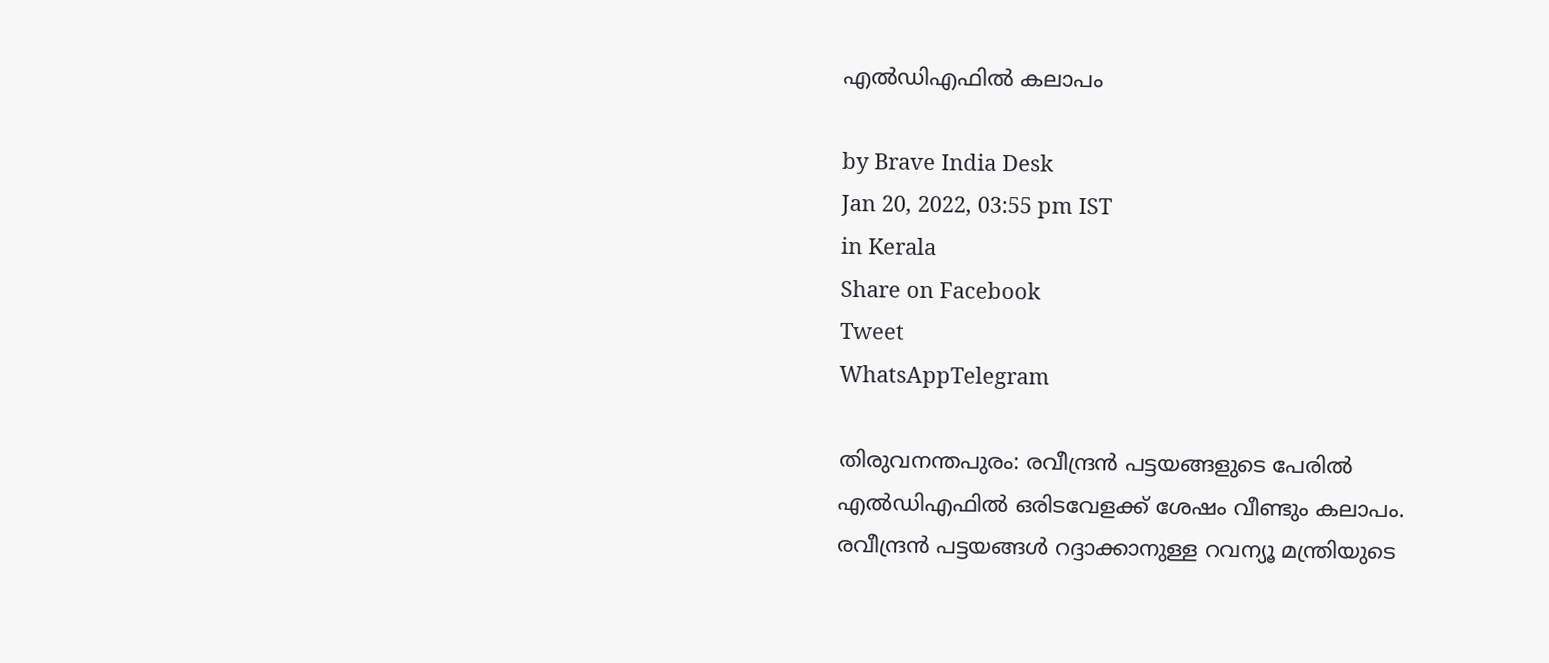എൽഡിഎഫിൽ കലാപം

by Brave India Desk
Jan 20, 2022, 03:55 pm IST
in Kerala
Share on Facebook
Tweet
WhatsAppTelegram

തിരുവനന്തപുരം: രവീന്ദ്രൻ പട്ടയങ്ങളുടെ പേരിൽ എൽഡിഎഫിൽ ഒരിടവേളക്ക് ശേഷം വീണ്ടും കലാപം. രവീന്ദ്രൻ പട്ടയങ്ങൾ റദ്ദാക്കാനുള്ള റവന്യൂ മന്ത്രിയുടെ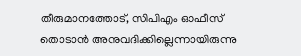തീരുമാനത്തോട്, സിപിഎം ഓഫീസ് തൊടാൻ അനുവദിക്കില്ലെന്നായിരുന്നു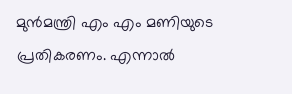മുൻമന്ത്രി എം എം മണിയുടെ പ്രതികരണം. എന്നാൽ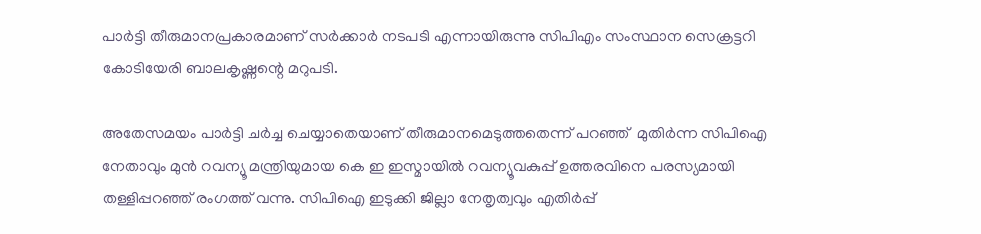പാർട്ടി തീരുമാനപ്രകാരമാണ് സർക്കാർ നടപടി എന്നായിരുന്നു സിപിഎം സംസ്ഥാന സെക്രട്ടറി കോടിയേരി ബാലകൃഷ്ണന്റെ മറുപടി.

അതേസമയം പാർട്ടി ചർച്ച ചെയ്യാതെയാണ് തീരുമാനമെടുത്തതെന്ന് പറഞ്ഞ്  മുതിർന്ന സിപിഐ നേതാവും മുൻ റവന്യൂ മന്ത്രിയുമായ കെ ഇ ഇസ്മായിൽ റവന്യൂവകുപ്പ് ഉത്തരവിനെ പരസ്യമായി തള്ളിപ്പറഞ്ഞ് രംഗത്ത് വന്നു. സിപിഐ ഇടുക്കി ജില്ലാ നേതൃത്വവും എതിർപ്പ്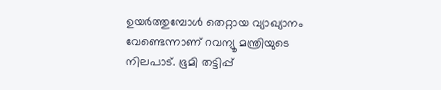ഉയർത്തുമ്പോൾ തെറ്റായ വ്യാഖ്യാനം വേണ്ടെന്നാണ് റവന്യൂ മന്ത്രിയുടെ നിലപാട്. ഭൂമി തട്ടിപ്പ്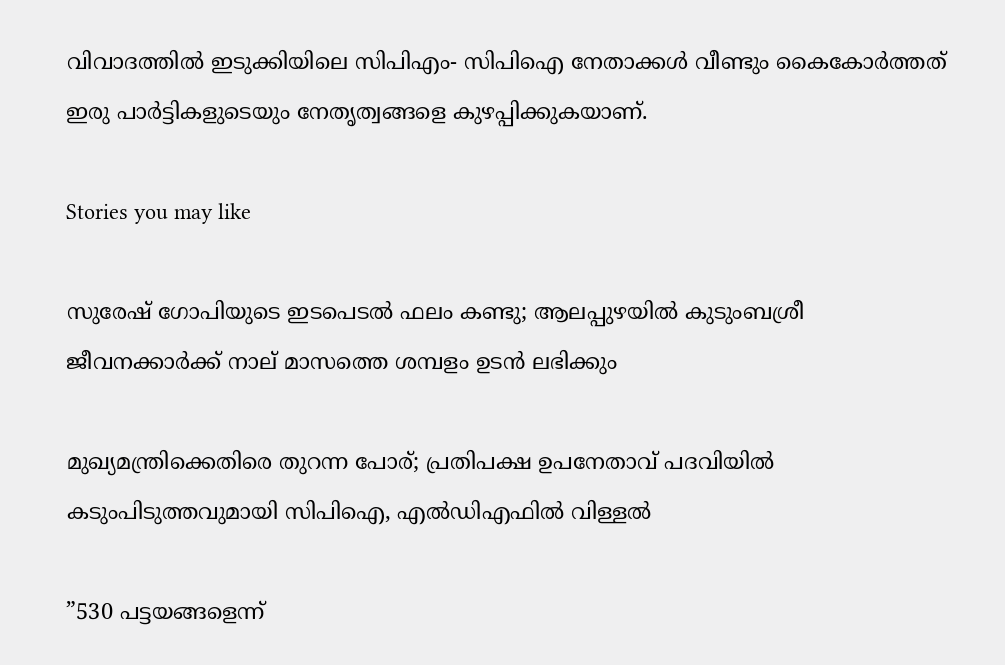വിവാദത്തിൽ ഇടുക്കിയിലെ സിപിഎം- സിപിഐ നേതാക്കൾ വീണ്ടും കൈകോർത്തത് ഇരു പാർട്ടികളുടെയും നേതൃത്വങ്ങളെ കുഴപ്പിക്കുകയാണ്.

Stories you may like

സുരേഷ് ഗോപിയുടെ ഇടപെടൽ ഫലം കണ്ടു; ആലപ്പുഴയിൽ കുടുംബശ്രീ ജീവനക്കാർക്ക് നാല് മാസത്തെ ശമ്പളം ഉടൻ ലഭിക്കും

മുഖ്യമന്ത്രിക്കെതിരെ തുറന്ന പോര്; പ്രതിപക്ഷ ഉപനേതാവ് പദവിയിൽ കടുംപിടുത്തവുമായി സിപിഐ, എൽഡിഎഫിൽ വിള്ളൽ

”530 പട്ടയങ്ങളെന്ന്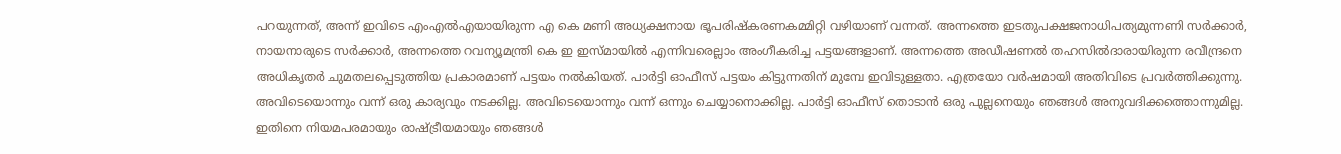പറയുന്നത്, അന്ന് ഇവിടെ എംഎൽഎയായിരുന്ന എ കെ മണി അധ്യക്ഷനായ ഭൂപരിഷ്കരണകമ്മിറ്റി വഴിയാണ് വന്നത്. അന്നത്തെ ഇടതുപക്ഷജനാധിപത്യമുന്നണി സർക്കാർ, നായനാരുടെ സർക്കാർ, അന്നത്തെ റവന്യൂമന്ത്രി കെ ഇ ഇസ്മായിൽ എന്നിവരെല്ലാം അംഗീകരിച്ച പട്ടയങ്ങളാണ്. അന്നത്തെ അഡീഷണൽ തഹസിൽദാരായിരുന്ന രവീന്ദ്രനെ അധികൃതർ ചുമതലപ്പെടുത്തിയ പ്രകാരമാണ് പട്ടയം നൽകിയത്. പാർട്ടി ഓഫീസ് പട്ടയം കിട്ടുന്നതിന് മുമ്പേ ഇവിടുള്ളതാ. എത്രയോ വർഷമായി അതിവിടെ പ്രവർത്തിക്കുന്നു. അവിടെയൊന്നും വന്ന് ഒരു കാര്യവും നടക്കില്ല. അവിടെയൊന്നും വന്ന് ഒന്നും ചെയ്യാനൊക്കില്ല. പാർട്ടി ഓഫീസ് തൊടാൻ ഒരു പുല്ലനെയും ഞങ്ങൾ അനുവദിക്കത്തൊന്നുമില്ല. ഇതിനെ നിയമപരമായും രാഷ്ട്രീയമായും ഞങ്ങൾ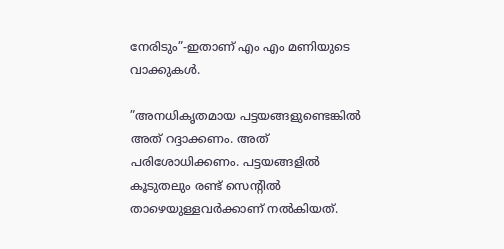നേരിടും”-ഇതാണ് എം എം മണിയുടെ വാക്കുകൾ.

”അനധികൃതമായ പട്ടയങ്ങളുണ്ടെങ്കിൽ അത് റദ്ദാക്കണം. അത് പരിശോധിക്കണം. പട്ടയങ്ങളിൽ കൂടുതലും രണ്ട് സെന്‍റിൽ താഴെയുള്ളവർക്കാണ് നൽകിയത്.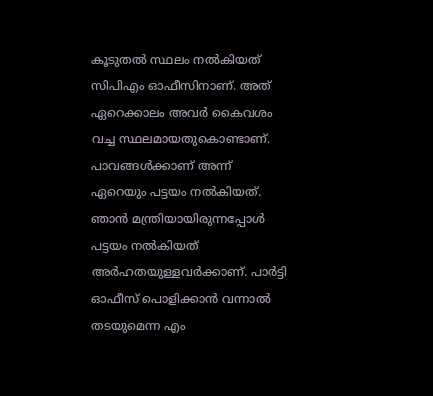കൂടുതൽ സ്ഥലം നൽകിയത് സിപിഎം ഓഫീസിനാണ്. അത് ഏറെക്കാലം അവർ കൈവശം വച്ച സ്ഥലമായതുകൊണ്ടാണ്. പാവങ്ങൾക്കാണ് അന്ന് ഏറെയും പട്ടയം നൽകിയത്. ഞാൻ മന്ത്രിയായിരുന്നപ്പോൾ പട്ടയം നൽകിയത് അർഹതയുള്ളവർക്കാണ്. പാർട്ടി ഓഫീസ് പൊളിക്കാൻ വന്നാൽ തടയുമെന്ന എം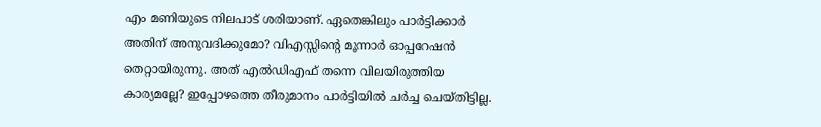എം മണിയുടെ നിലപാട് ശരിയാണ്. ഏതെങ്കിലും പാർട്ടിക്കാർ അതിന് അനുവദിക്കുമോ? വിഎസ്സിന്‍റെ മൂന്നാർ ഓപ്പറേഷൻ തെറ്റായിരുന്നു. അത് എൽഡിഎഫ് തന്നെ വിലയിരുത്തിയ കാര്യമല്ലേ? ഇപ്പോഴത്തെ തീരുമാനം പാർട്ടിയിൽ ചർച്ച ചെയ്തിട്ടില്ല.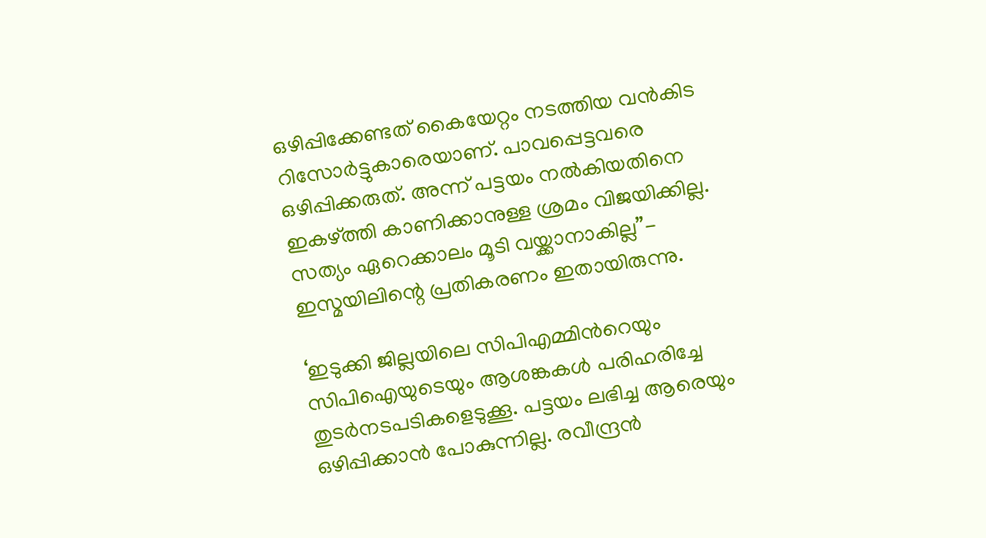ഒഴിപ്പിക്കേണ്ടത് കൈയേറ്റം നടത്തിയ വൻകിട റിസോർട്ടുകാരെയാണ്. പാവപ്പെട്ടവരെ ഒഴിപ്പിക്കരുത്. അന്ന് പട്ടയം നൽകിയതിനെ ഇകഴ്‌ത്തി കാണിക്കാനുള്ള ശ്രമം വിജയിക്കില്ല. സത്യം ഏറെക്കാലം മൂടി വയ്ക്കാനാകില്ല”- ഇസ്മയിലിന്റെ പ്രതികരണം ഇതായിരുന്നു.

‘ഇടുക്കി ജില്ലയിലെ സിപിഎമ്മിന്‍റെയും സിപിഐയുടെയും ആശങ്കകൾ പരിഹരിച്ചേ തുടർനടപടികളെടുക്കൂ. പട്ടയം ലഭിച്ച ആരെയും ഒഴിപ്പിക്കാൻ പോകുന്നില്ല. രവീന്ദ്രൻ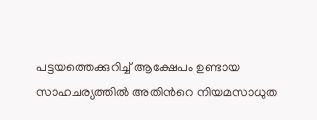പട്ടയത്തെക്കുറിച്ച് ആക്ഷേപം ഉണ്ടായ സാഹചര്യത്തിൽ അതിന്‍റെ നിയമസാധുത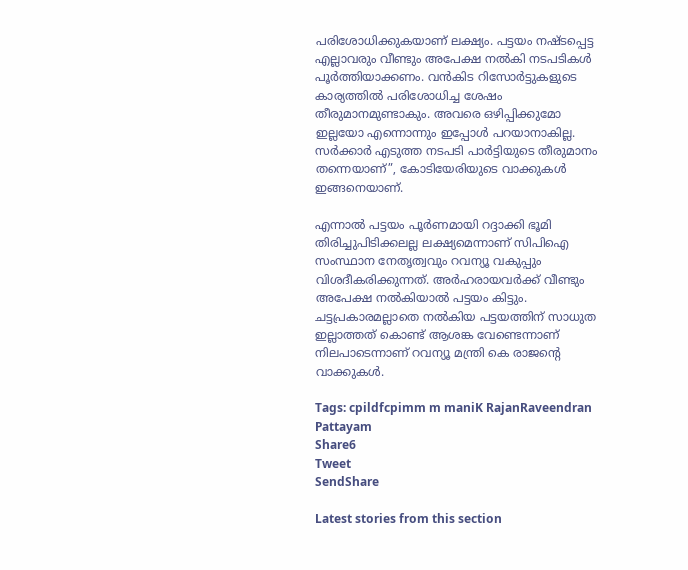പരിശോധിക്കുകയാണ് ലക്ഷ്യം. പട്ടയം നഷ്ടപ്പെട്ട എല്ലാവരും വീണ്ടും അപേക്ഷ നൽകി നടപടികൾ പൂർത്തിയാക്കണം. വൻകിട റിസോർട്ടുകളുടെ കാര്യത്തിൽ പരിശോധിച്ച ശേഷം തീരുമാനമുണ്ടാകും. അവരെ ഒഴിപ്പിക്കുമോ ഇല്ലയോ എന്നൊന്നും ഇപ്പോൾ പറയാനാകില്ല. സർക്കാർ എടുത്ത നടപടി പാർട്ടിയുടെ തീരുമാനം തന്നെയാണ്”, കോടിയേരിയുടെ വാക്കുകൾ ഇങ്ങനെയാണ്.

എന്നാൽ പട്ടയം പൂർണമായി റദ്ദാക്കി ഭൂമി തിരിച്ചുപിടിക്കലല്ല ലക്ഷ്യമെന്നാണ് സിപിഐ സംസ്ഥാന നേതൃത്വവും റവന്യൂ വകുപ്പും വിശദീകരിക്കുന്നത്. അർഹരായവർക്ക് വീണ്ടും അപേക്ഷ നൽകിയാൽ പട്ടയം കിട്ടും. ചട്ടപ്രകാരമല്ലാതെ നൽകിയ പട്ടയത്തിന് സാധുത ഇല്ലാത്തത് കൊണ്ട് ആശങ്ക വേണ്ടെന്നാണ് നിലപാടെന്നാണ് റവന്യൂ മന്ത്രി കെ രാജന്റെ വാക്കുകൾ.

Tags: cpildfcpimm m maniK RajanRaveendran Pattayam
Share6
Tweet
SendShare

Latest stories from this section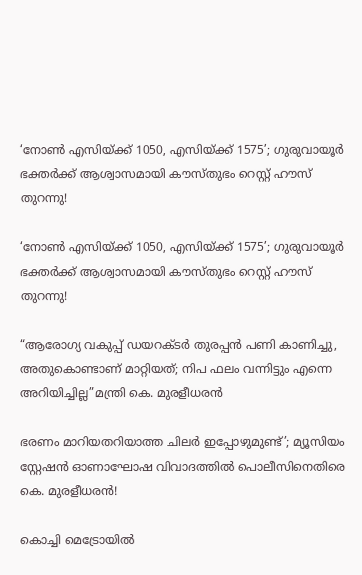‘നോൺ എസിയ്ക്ക് 1050, എസിയ്ക്ക് 1575’; ഗുരുവായൂർ ഭക്തർക്ക് ആശ്വാസമായി കൗസ്തുഭം റെസ്റ്റ് ഹൗസ് തുറന്നു!

‘നോൺ എസിയ്ക്ക് 1050, എസിയ്ക്ക് 1575’; ഗുരുവായൂർ ഭക്തർക്ക് ആശ്വാസമായി കൗസ്തുഭം റെസ്റ്റ് ഹൗസ് തുറന്നു!

“ആരോഗ്യ വകുപ്പ് ഡയറക്ടർ തുരപ്പൻ പണി കാണിച്ചു, അതുകൊണ്ടാണ് മാറ്റിയത്; നിപ ഫലം വന്നിട്ടും എന്നെ അറിയിച്ചില്ല”മന്ത്രി കെ. മുരളീധരൻ

ഭരണം മാറിയതറിയാത്ത ചിലർ ഇപ്പോഴുമുണ്ട്’; മ്യൂസിയം സ്റ്റേഷൻ ഓണാഘോഷ വിവാദത്തിൽ പൊലീസിനെതിരെ കെ. മുരളീധരൻ!

കൊച്ചി മെട്രോയിൽ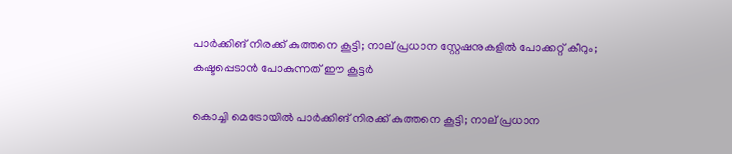പാർക്കിങ് നിരക്ക് കുത്തനെ കൂട്ടി; നാല് പ്രധാന സ്റ്റേഷനുകളിൽ പോക്കറ്റ് കീറും; കഷ്ടപ്പെടാൻ പോകുന്നത് ഈ കൂട്ടർ

കൊച്ചി മെട്രോയിൽ പാർക്കിങ് നിരക്ക് കുത്തനെ കൂട്ടി; നാല് പ്രധാന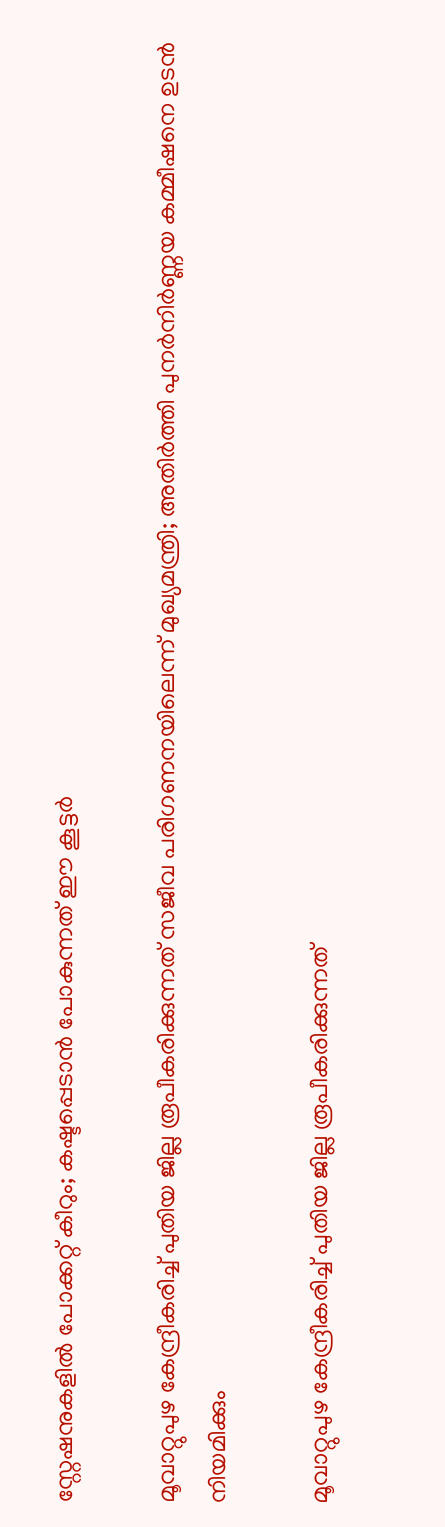സ്റ്റേഷനുകളിൽ പോക്കറ്റ് കീറും; കഷ്ടപ്പെടാൻ പോകുന്നത് ഈ കൂട്ടർ

മൂവാറ്റുപുഴ കേന്ദ്രീകരിച്ച് പുതിയ ജില്ല രൂപീകരിക്കുന്നത് സജീവ പരിഗണനയിലെന്ന് മുഖ്യമന്ത്രി; അതിർത്തി പുനർനിർണ്ണയ കമ്മീഷനെ ഉടൻ നിയമിക്കും

മൂവാറ്റുപുഴ കേന്ദ്രീകരിച്ച് പുതിയ ജില്ല രൂപീകരിക്കുന്നത്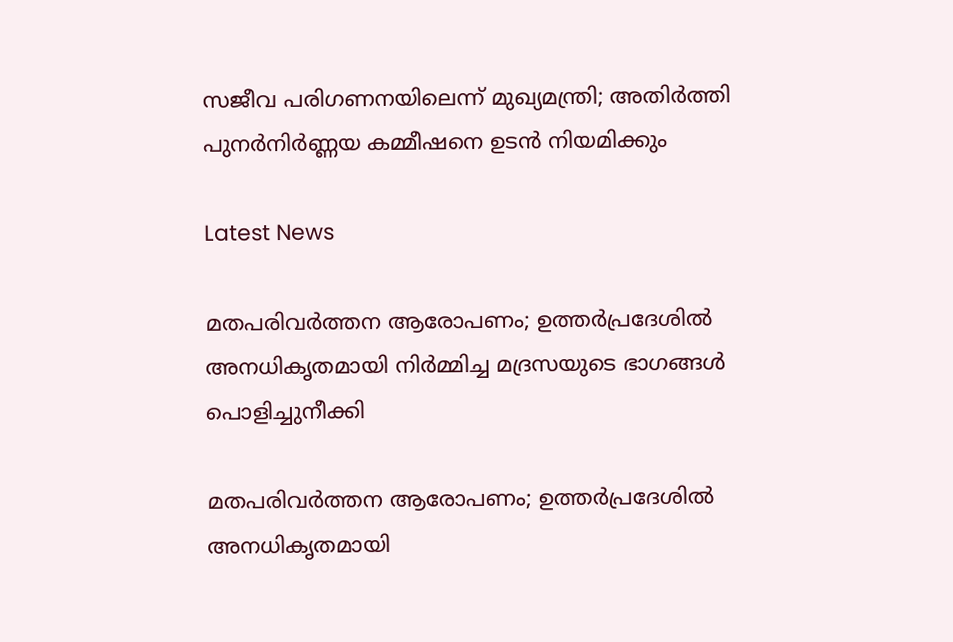സജീവ പരിഗണനയിലെന്ന് മുഖ്യമന്ത്രി; അതിർത്തി പുനർനിർണ്ണയ കമ്മീഷനെ ഉടൻ നിയമിക്കും

Latest News

മതപരിവർത്തന ആരോപണം; ഉത്തർപ്രദേശിൽ അനധികൃതമായി നിർമ്മിച്ച മദ്രസയുടെ ഭാഗങ്ങൾ പൊളിച്ചുനീക്കി

മതപരിവർത്തന ആരോപണം; ഉത്തർപ്രദേശിൽ അനധികൃതമായി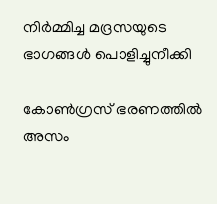നിർമ്മിച്ച മദ്രസയുടെ ഭാഗങ്ങൾ പൊളിച്ചുനീക്കി

കോൺഗ്രസ് ഭരണത്തിൽ അസം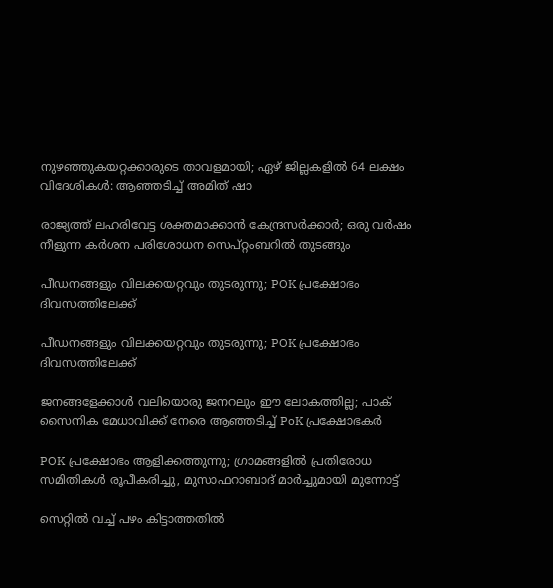നുഴഞ്ഞുകയറ്റക്കാരുടെ താവളമായി; ഏഴ് ജില്ലകളിൽ 64 ലക്ഷം വിദേശികൾ: ആഞ്ഞടിച്ച് അമിത് ഷാ

രാജ്യത്ത് ലഹരിവേട്ട ശക്തമാക്കാൻ കേന്ദ്രസർക്കാർ; ഒരു വർഷം നീളുന്ന കർശന പരിശോധന സെപ്റ്റംബറിൽ തുടങ്ങും

പീഡനങ്ങളും വിലക്കയറ്റവും തുടരുന്നു; POK പ്രക്ഷോഭം ദിവസത്തിലേക്ക്

പീഡനങ്ങളും വിലക്കയറ്റവും തുടരുന്നു; POK പ്രക്ഷോഭം ദിവസത്തിലേക്ക്

ജനങ്ങളേക്കാൾ വലിയൊരു ജനറലും ഈ ലോകത്തില്ല; പാക് സൈനിക മേധാവിക്ക് നേരെ ആഞ്ഞടിച്ച് PoK പ്രക്ഷോഭകർ

POK പ്രക്ഷോഭം ആളിക്കത്തുന്നു; ഗ്രാമങ്ങളിൽ പ്രതിരോധ സമിതികൾ രൂപീകരിച്ചു, മുസാഫറാബാദ് മാർച്ചുമായി മുന്നോട്ട്

സെറ്റിൽ വച്ച് പഴം കിട്ടാത്തതിൽ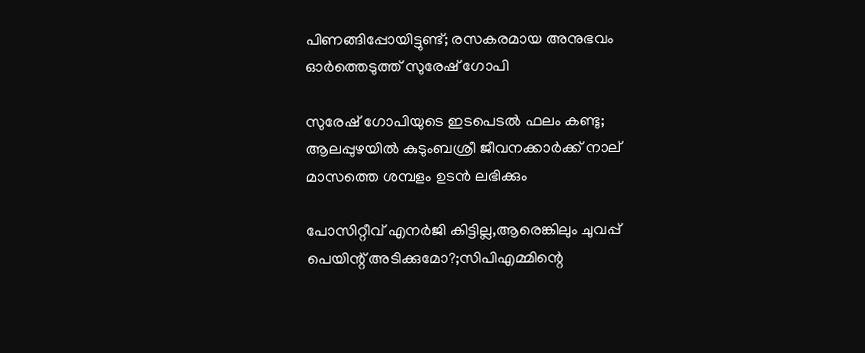പിണങ്ങിപ്പോയിട്ടുണ്ട്; രസകരമായ അനുഭവം ഓർത്തെടുത്ത് സുരേഷ് ഗോപി

സുരേഷ് ഗോപിയുടെ ഇടപെടൽ ഫലം കണ്ടു; ആലപ്പുഴയിൽ കുടുംബശ്രീ ജീവനക്കാർക്ക് നാല് മാസത്തെ ശമ്പളം ഉടൻ ലഭിക്കും

പോസിറ്റീവ് എനർജി കിട്ടില്ല,ആരെങ്കിലും ചുവപ്പ് പെയിന്റ് അടിക്കുമോ?;സിപിഎമ്മിന്റെ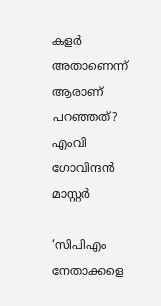കളർ അതാണെന്ന് ആരാണ് പറഞ്ഞത്? എംവി ഗോവിന്ദൻ മാസ്റ്റർ

‘സിപിഎം നേതാക്കളെ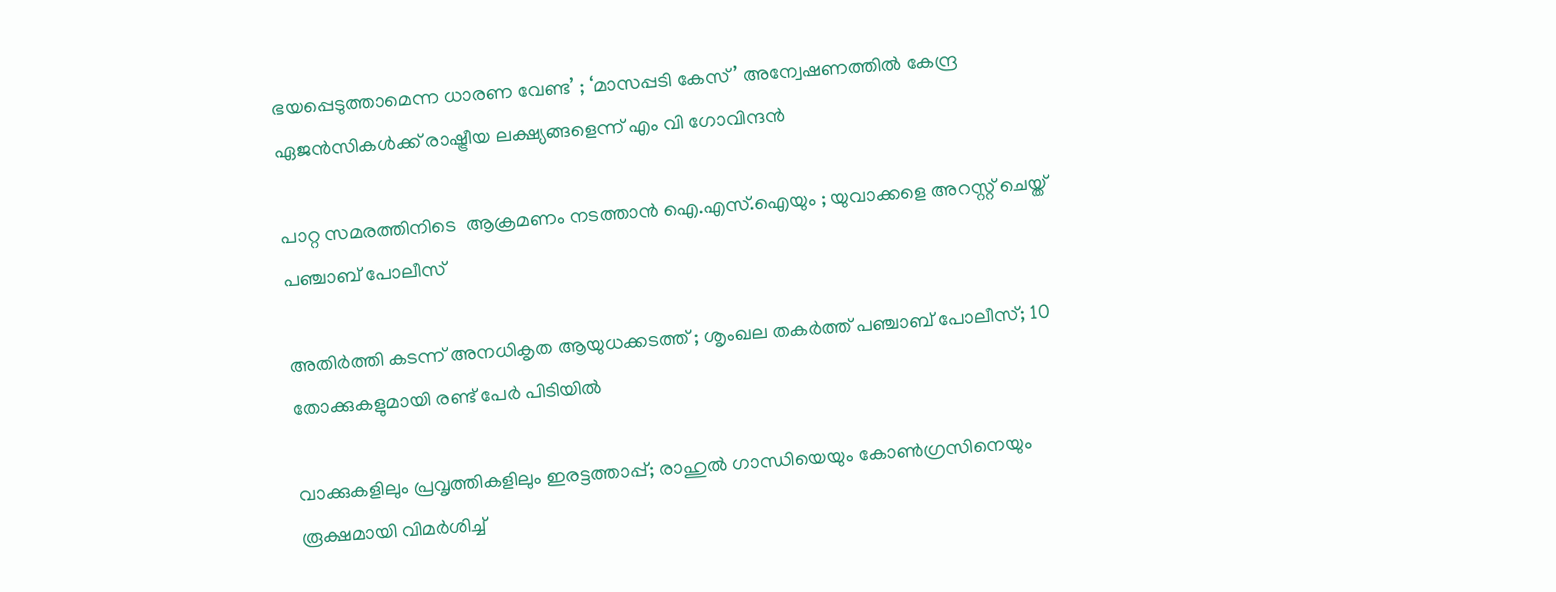ഭയപ്പെടുത്താമെന്ന ധാരണ വേണ്ട’ ; ‘മാസപ്പടി കേസ്’ അന്വേഷണത്തിൽ കേന്ദ്ര ഏജൻസികൾക്ക് രാഷ്ട്രീയ ലക്ഷ്യങ്ങളെന്ന് എം വി ഗോവിന്ദൻ

പാറ്റ സമരത്തിനിടെ  ആക്രമണം നടത്താൻ ഐ.എസ്.ഐയും ; യുവാക്കളെ അറസ്റ്റ് ചെയ്ത് പഞ്ചാബ് പോലീസ്

അതിർത്തി കടന്ന് അനധികൃത ആയുധക്കടത്ത് ; ശൃംഖല തകർത്ത് പഞ്ചാബ് പോലീസ്; 10 തോക്കുകളുമായി രണ്ട് പേർ പിടിയിൽ

വാക്കുകളിലും പ്രവൃത്തികളിലും ഇരട്ടത്താപ്പ്; രാഹുൽ ഗാന്ധിയെയും കോൺഗ്രസിനെയും രൂക്ഷമായി വിമർശിച്ച്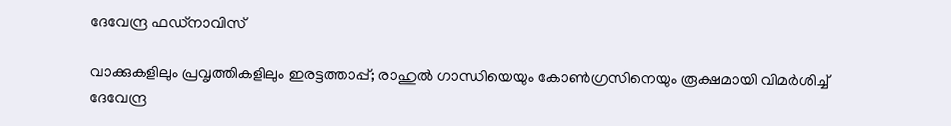ദേവേന്ദ്ര ഫഡ്‌നാവിസ്

വാക്കുകളിലും പ്രവൃത്തികളിലും ഇരട്ടത്താപ്പ്; രാഹുൽ ഗാന്ധിയെയും കോൺഗ്രസിനെയും രൂക്ഷമായി വിമർശിച്ച് ദേവേന്ദ്ര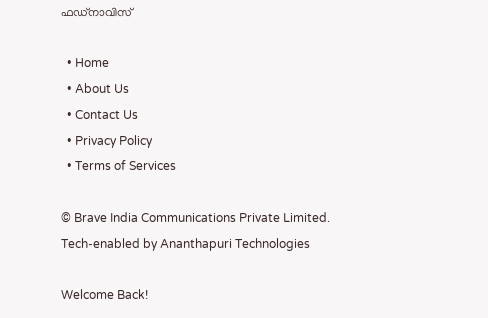ഫഡ്‌നാവിസ്

  • Home
  • About Us
  • Contact Us
  • Privacy Policy
  • Terms of Services

© Brave India Communications Private Limited.
Tech-enabled by Ananthapuri Technologies

Welcome Back!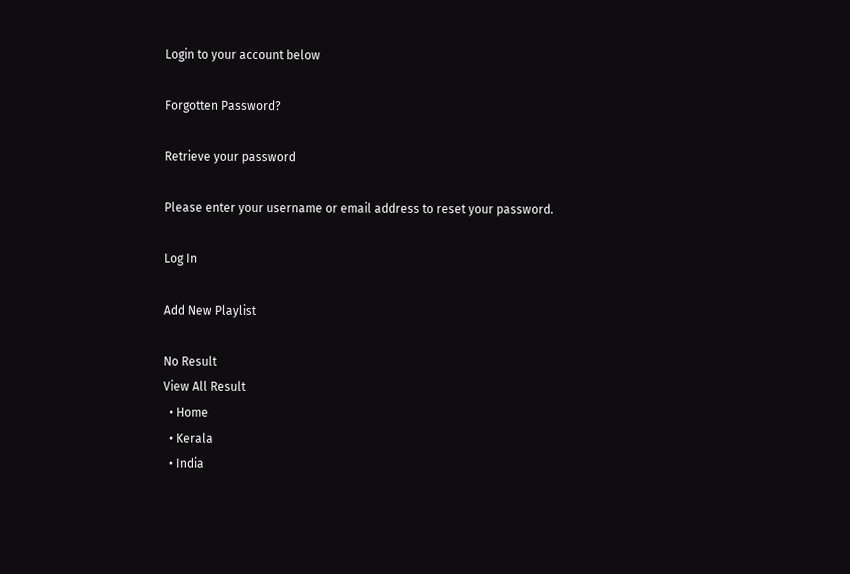Login to your account below

Forgotten Password?

Retrieve your password

Please enter your username or email address to reset your password.

Log In

Add New Playlist

No Result
View All Result
  • Home
  • Kerala
  • India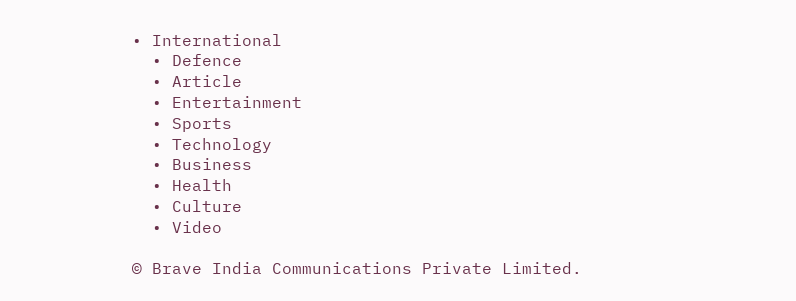• International
  • Defence
  • Article
  • Entertainment
  • Sports
  • Technology
  • Business
  • Health
  • Culture
  • Video

© Brave India Communications Private Limited.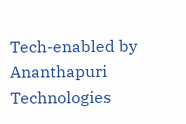Tech-enabled by Ananthapuri Technologies